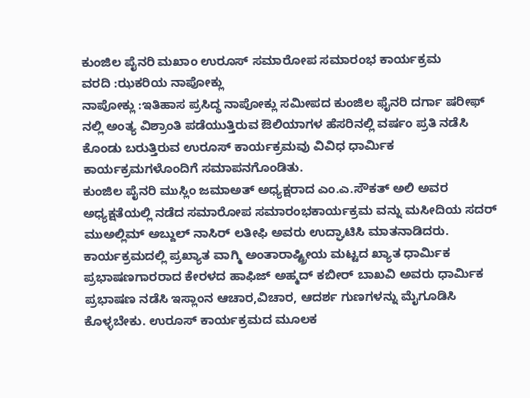ಕುಂಜಿಲ ಪೈನರಿ ಮಖಾಂ ಉರೂಸ್ ಸಮಾರೋಪ ಸಮಾರಂಭ ಕಾರ್ಯಕ್ರಮ
ವರದಿ :ಝಕರಿಯ ನಾಪೋಕ್ಲು
ನಾಪೋಕ್ಲು :ಇತಿಹಾಸ ಪ್ರಸಿದ್ಧ ನಾಪೋಕ್ಲು ಸಮೀಪದ ಕುಂಜಿಲ ಫೈನರಿ ದರ್ಗಾ ಷರೀಫ್ ನಲ್ಲಿ ಅಂತ್ಯ ವಿಶ್ರಾಂತಿ ಪಡೆಯುತ್ತಿರುವ ಔಲಿಯಾಗಳ ಹೆಸರಿನಲ್ಲಿ ವರ್ಷಂ ಪ್ರತಿ ನಡೆಸಿ ಕೊಂಡು ಬರುತ್ತಿರುವ ಉರೂಸ್ ಕಾರ್ಯಕ್ರಮವು ವಿವಿಧ ಧಾರ್ಮಿಕ ಕಾರ್ಯಕ್ರಮಗಳೊಂದಿಗೆ ಸಮಾಪನಗೊಂಡಿತು.
ಕುಂಜಿಲ ಪೈನರಿ ಮುಸ್ಲಿಂ ಜಮಾಅತ್ ಅಧ್ಯಕ್ಷರಾದ ಎಂ.ಎ.ಸೌಕತ್ ಅಲಿ ಅವರ ಅಧ್ಯಕ್ಷತೆಯಲ್ಲಿ ನಡೆದ ಸಮಾರೋಪ ಸಮಾರಂಭಕಾರ್ಯಕ್ರಮ ವನ್ನು ಮಸೀದಿಯ ಸದರ್ ಮುಅಲ್ಲಿಮ್ ಅಬ್ದುಲ್ ನಾಸಿರ್ ಲತೀಫಿ ಅವರು ಉದ್ಘಾಟಿಸಿ ಮಾತನಾಡಿದರು.
ಕಾರ್ಯಕ್ರಮದಲ್ಲಿ ಪ್ರಖ್ಯಾತ ವಾಗ್ಮಿ ಅಂತಾರಾಷ್ಟ್ರೀಯ ಮಟ್ಟದ ಖ್ಯಾತ ಧಾರ್ಮಿಕ ಪ್ರಭಾಷಣಗಾರರಾದ ಕೇರಳದ ಹಾಫಿಜ್ ಅಹ್ಮದ್ ಕಬೀರ್ ಬಾಖವಿ ಅವರು ಧಾರ್ಮಿಕ ಪ್ರಭಾಷಣ ನಡೆಸಿ ಇಸ್ಲಾಂನ ಆಚಾರ,ವಿಚಾರ, ಆದರ್ಶ ಗುಣಗಳನ್ನು ಮೈಗೂಡಿಸಿ ಕೊಳ್ಳಬೇಕು. ಉರೂಸ್ ಕಾರ್ಯಕ್ರಮದ ಮೂಲಕ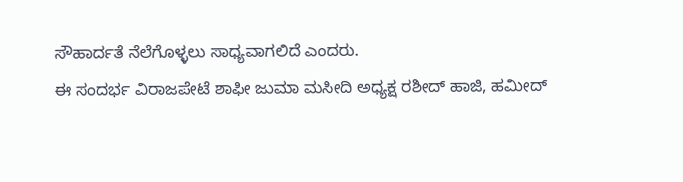ಸೌಹಾರ್ದತೆ ನೆಲೆಗೊಳ್ಳಲು ಸಾಧ್ಯವಾಗಲಿದೆ ಎಂದರು.
ಈ ಸಂದರ್ಭ ವಿರಾಜಪೇಟೆ ಶಾಫೀ ಜುಮಾ ಮಸೀದಿ ಅಧ್ಯಕ್ಷ ರಶೀದ್ ಹಾಜಿ, ಹಮೀದ್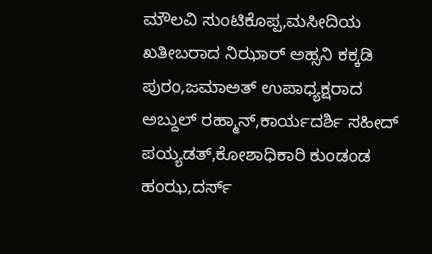ಮೌಲವಿ ಸುಂಟಿಕೊಪ್ಪ,ಮಸೀದಿಯ ಖತೀಬರಾದ ನಿಝಾರ್ ಅಹ್ಸನಿ ಕಕ್ಕಡಿ ಪುರಂ,ಜಮಾಅತ್ ಉಪಾಧ್ಯಕ್ಷರಾದ ಅಬ್ದುಲ್ ರಹ್ಮಾನ್,ಕಾರ್ಯದರ್ಶಿ ಸಹೀದ್ ಪಯ್ಯಡತ್,ಕೋಶಾಧಿಕಾರಿ ಕುಂಡಂಡ ಹಂಝ,ದರ್ಸ್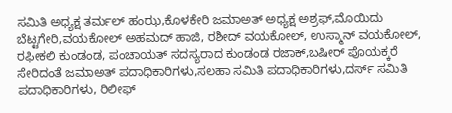ಸಮಿತಿ ಅಧ್ಯಕ್ಷ ತರ್ಮಲ್ ಹಂಝ,ಕೊಳಕೇರಿ ಜಮಾಅತ್ ಅಧ್ಯಕ್ಷ ಅಶ್ರಫ್,ಮೊಯಿದು ಬೆಟ್ಟಗೇರಿ,ವಯಕೋಲ್ ಅಹಮದ್ ಹಾಜಿ, ರಶೀದ್ ವಯಕೋಲ್, ಉಸ್ಮಾನ್ ವಯಕೋಲ್, ರಫೀಕಲಿ ಕುಂಡಂಡ, ಪಂಚಾಯತ್ ಸದಸ್ಯರಾದ ಕುಂಡಂಡ ರಜಾಕ್,ಬಷೀರ್ ಪೊಯಕ್ಕರೆ ಸೇರಿದಂತೆ ಜಮಾಅತ್ ಪದಾಧಿಕಾರಿಗಳು,ಸಲಹಾ ಸಮಿತಿ ಪದಾಧಿಕಾರಿಗಳು,ದರ್ಸ್ ಸಮಿತಿ ಪದಾಧಿಕಾರಿಗಳು, ರಿಲೀಫ್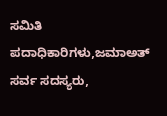ಸಮಿತಿ ಪದಾಧಿಕಾರಿಗಳು,ಜಮಾಅತ್ ಸರ್ವ ಸದಸ್ಯರು,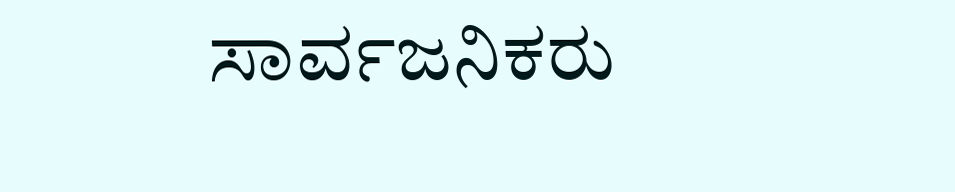ಸಾರ್ವಜನಿಕರು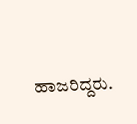ಹಾಜರಿದ್ದರು.